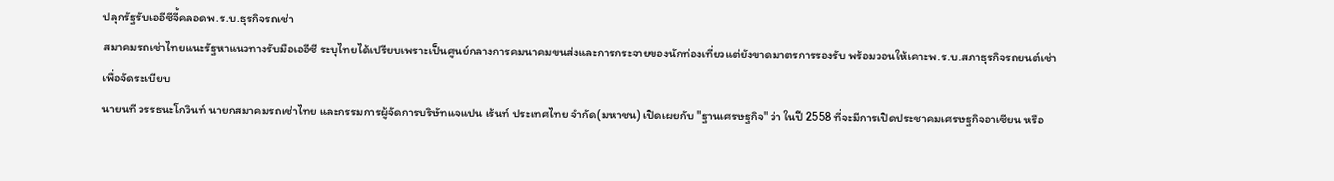ปลุกรัฐรับเออีซีจี้คลอดพ.ร.บ.ธุรกิจรถเช่า
สมาคมรถเช่าไทยแนะรัฐหาแนวทางรับมือเออีซี ระบุไทยได้เปรียบเพราะเป็นศูนย์กลางการคมนาคมขนส่งและการกระจายของนักท่องเที่ยวแต่ยังขาดมาตรการรองรับ พร้อมวอนให้เคาะพ.ร.บ.สภาธุรกิจรถยนต์เช่าเพื่อจัดระเบียบ
นายนที วรรธนะโกวินท์ นายกสมาคมรถเช่าไทย และกรรมการผู้จัดการบริษัทแจแปน เร้นท์ ประเทศไทย จำกัด(มหาชน) เปิดเผยกับ "ฐานเศรษฐกิจ" ว่า ในปี 2558 ที่จะมีการเปิดประชาคมเศรษฐกิจอาเซียน หรือ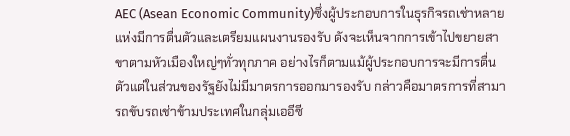AEC (Asean Economic Community)ซึ่งผู้ประกอบการในธุรกิจรถเช่าหลายแห่งมีการตื่นตัวและเตรียมแผนงานรองรับ ดังจะเห็นจากการเข้าไปขยายสาขาตามหัวเมืองใหญ่ๆทั่วทุกภาค อย่างไรก็ตามแม้ผู้ประกอบการจะมีการตื่นตัวแต่ในส่วนของรัฐยังไม่มีมาตรการออกมารองรับ กล่าวคือมาตรการที่สามารถขับรถเช่าข้ามประเทศในกลุ่มเออีซี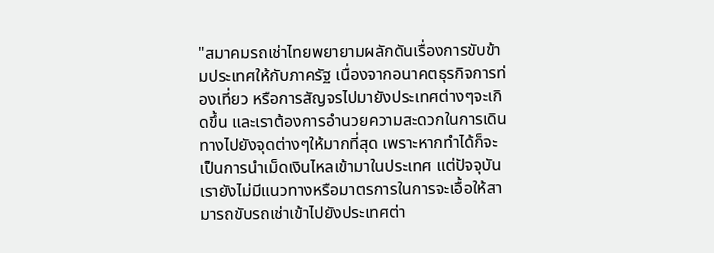"สมาคมรถเช่าไทยพยายามผลักดันเรื่องการขับข้ามประเทศให้กับภาครัฐ เนื่องจากอนาคตธุรกิจการท่องเที่ยว หรือการสัญจรไปมายังประเทศต่างๆจะเกิดขึ้น และเราต้องการอำนวยความสะดวกในการเดินทางไปยังจุดต่างๆให้มากที่สุด เพราะหากทำได้ก็จะเป็นการนำเม็ดเงินไหลเข้ามาในประเทศ แต่ปัจจุบันเรายังไม่มีแนวทางหรือมาตรการในการจะเอื้อให้สามารถขับรถเช่าเข้าไปยังประเทศต่า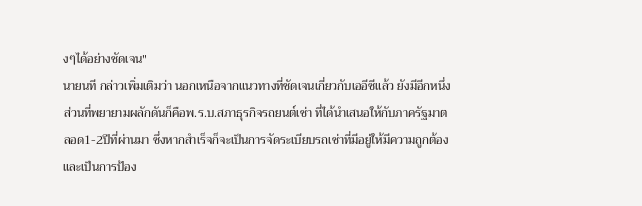งๆได้อย่างชัดเจน"
นายนที กล่าวเพิ่มเติมว่า นอกเหนือจากแนวทางที่ชัดเจนเกี่ยวกับเออีซีแล้ว ยังมีอีกหนึ่งส่วนที่พยายามผลักดันก็คือพ.ร.บ.สภาธุรกิจรถยนต์เช่า ที่ได้นำเสนอให้กับภาครัฐมาตลอด1-2ปีที่ผ่านมา ซึ่งหากสำเร็จก็จะเป็นการจัดระเบียบรถเช่าที่มีอยู่ให้มีความถูกต้อง และเป็นการป้อง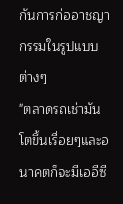กันการก่ออาชญากรรมในรูปแบบต่างๆ
"ตลาดรถเช่ามันโตขึ้นเรื่อยๆและอนาคตก็จะมีเออีซี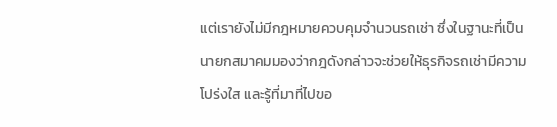แต่เรายังไม่มีกฎหมายควบคุมจำนวนรถเช่า ซึ่งในฐานะที่เป็นนายกสมาคมมองว่ากฎดังกล่าวจะช่วยให้ธุรกิจรถเช่ามีความโปร่งใส และรู้ที่มาที่ไปขอ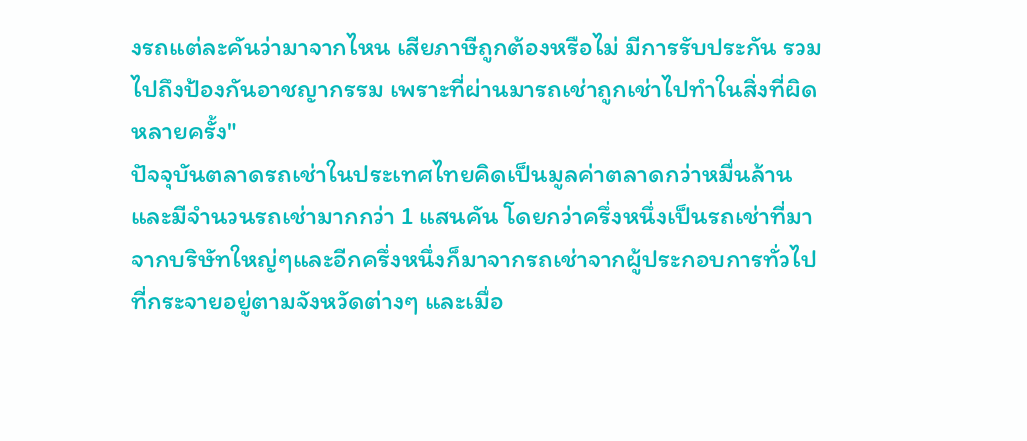งรถแต่ละคันว่ามาจากไหน เสียภาษีถูกต้องหรือไม่ มีการรับประกัน รวมไปถึงป้องกันอาชญากรรม เพราะที่ผ่านมารถเช่าถูกเช่าไปทำในสิ่งที่ผิดหลายครั้ง"
ปัจจุบันตลาดรถเช่าในประเทศไทยคิดเป็นมูลค่าตลาดกว่าหมื่นล้าน และมีจำนวนรถเช่ามากกว่า 1 แสนคัน โดยกว่าครึ่งหนึ่งเป็นรถเช่าที่มาจากบริษัทใหญ่ๆและอีกครึ่งหนึ่งก็มาจากรถเช่าจากผู้ประกอบการทั่วไปที่กระจายอยู่ตามจังหวัดต่างๆ และเมื่อ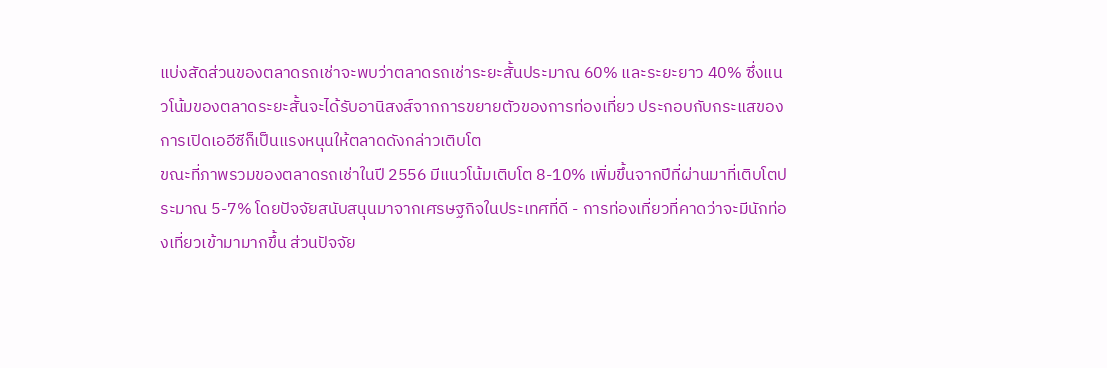แบ่งสัดส่วนของตลาดรถเช่าจะพบว่าตลาดรถเช่าระยะสั้นประมาณ 60% และระยะยาว 40% ซึ่งแนวโน้มของตลาดระยะสั้นจะได้รับอานิสงส์จากการขยายตัวของการท่องเที่ยว ประกอบกับกระแสของการเปิดเออีซีก็เป็นแรงหนุนให้ตลาดดังกล่าวเติบโต
ขณะที่ภาพรวมของตลาดรถเช่าในปี 2556 มีแนวโน้มเติบโต 8-10% เพิ่มขึ้นจากปีที่ผ่านมาที่เติบโตประมาณ 5-7% โดยปัจจัยสนับสนุนมาจากเศรษฐกิจในประเทศที่ดี - การท่องเที่ยวที่คาดว่าจะมีนักท่องเที่ยวเข้ามามากขึ้น ส่วนปัจจัย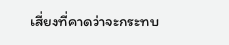เสี่ยงที่คาดว่าจะกระทบ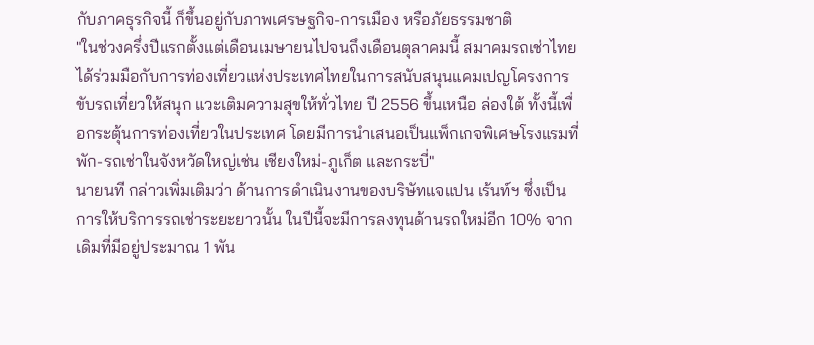กับภาคธุรกิจนี้ ก็ขึ้นอยู่กับภาพเศรษฐกิจ-การเมือง หรือภัยธรรมชาติ
"ในช่วงครึ่งปีแรกตั้งแต่เดือนเมษายนไปจนถึงเดือนตุลาคมนี้ สมาคมรถเช่าไทยได้ร่วมมือกับการท่องเที่ยวแห่งประเทศไทยในการสนับสนุนแคมเปญโครงการขับรถเที่ยวให้สนุก แวะเติมความสุขให้ทั่วไทย ปี 2556 ขึ้นเหนือ ล่องใต้ ทั้งนี้เพื่อกระตุ้นการท่องเที่ยวในประเทศ โดยมีการนำเสนอเป็นแพ็กเกจพิเศษโรงแรมที่พัก-รถเช่าในจังหวัดใหญ่เช่น เชียงใหม่-ภูเก็ต และกระบี่"
นายนที กล่าวเพิ่มเติมว่า ด้านการดำเนินงานของบริษัทแจแปน เร้นท์ฯ ซึ่งเป็นการให้บริการรถเช่าระยะยาวนั้น ในปีนี้จะมีการลงทุนด้านรถใหม่อีก 10% จากเดิมที่มีอยู่ประมาณ 1 พัน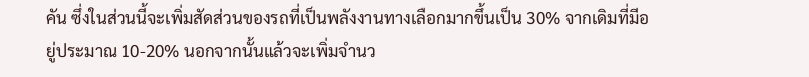คัน ซึ่งในส่วนนี้จะเพิ่มสัดส่วนของรถที่เป็นพลังงานทางเลือกมากขึ้นเป็น 30% จากเดิมที่มีอยู่ประมาณ 10-20% นอกจากนั้นแล้วจะเพิ่มจำนว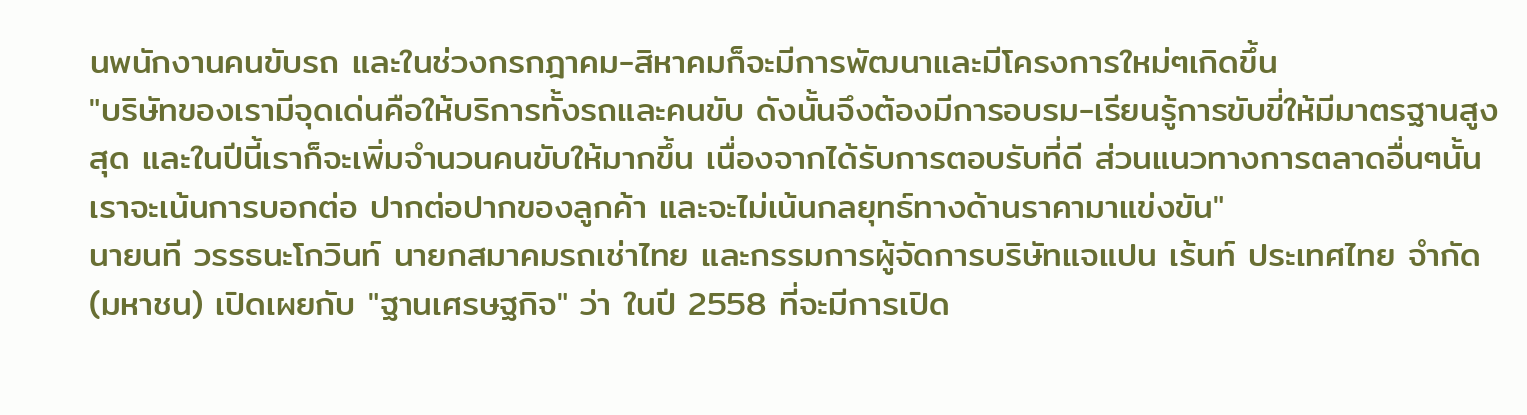นพนักงานคนขับรถ และในช่วงกรกฎาคม-สิหาคมก็จะมีการพัฒนาและมีโครงการใหม่ๆเกิดขึ้น
"บริษัทของเรามีจุดเด่นคือให้บริการทั้งรถและคนขับ ดังนั้นจึงต้องมีการอบรม-เรียนรู้การขับขี่ให้มีมาตรฐานสูงสุด และในปีนี้เราก็จะเพิ่มจำนวนคนขับให้มากขึ้น เนื่องจากได้รับการตอบรับที่ดี ส่วนแนวทางการตลาดอื่นๆนั้น เราจะเน้นการบอกต่อ ปากต่อปากของลูกค้า และจะไม่เน้นกลยุทธ์ทางด้านราคามาแข่งขัน"
นายนที วรรธนะโกวินท์ นายกสมาคมรถเช่าไทย และกรรมการผู้จัดการบริษัทแจแปน เร้นท์ ประเทศไทย จำกัด(มหาชน) เปิดเผยกับ "ฐานเศรษฐกิจ" ว่า ในปี 2558 ที่จะมีการเปิด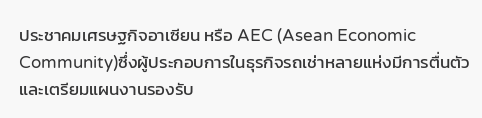ประชาคมเศรษฐกิจอาเซียน หรือ AEC (Asean Economic Community)ซึ่งผู้ประกอบการในธุรกิจรถเช่าหลายแห่งมีการตื่นตัวและเตรียมแผนงานรองรับ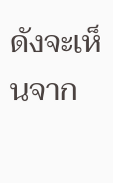ดังจะเห็นจาก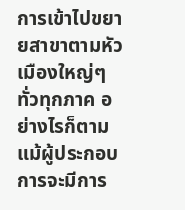การเข้าไปขยายสาขาตามหัวเมืองใหญ่ๆทั่วทุกภาค อย่างไรก็ตามแม้ผู้ประกอบการจะมีการ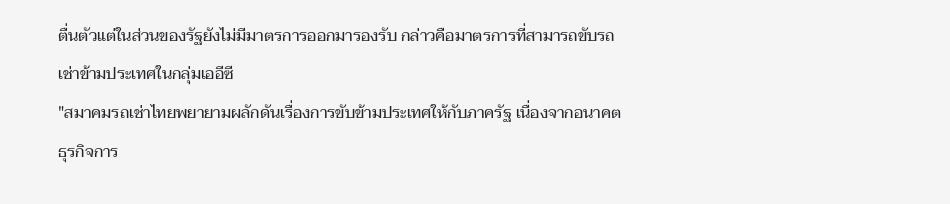ตื่นตัวแต่ในส่วนของรัฐยังไม่มีมาตรการออกมารองรับ กล่าวคือมาตรการที่สามารถขับรถเช่าข้ามประเทศในกลุ่มเออีซี
"สมาคมรถเช่าไทยพยายามผลักดันเรื่องการขับข้ามประเทศให้กับภาครัฐ เนื่องจากอนาคตธุรกิจการ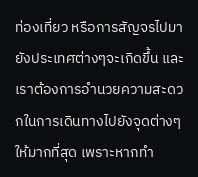ท่องเที่ยว หรือการสัญจรไปมายังประเทศต่างๆจะเกิดขึ้น และเราต้องการอำนวยความสะดวกในการเดินทางไปยังจุดต่างๆให้มากที่สุด เพราะหากทำ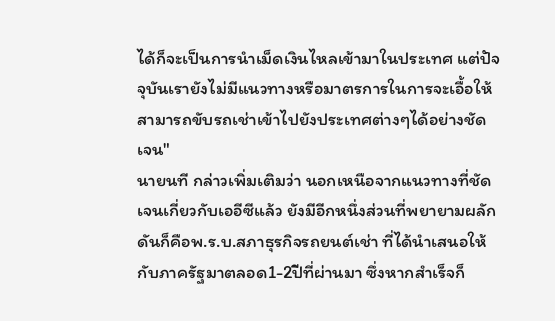ได้ก็จะเป็นการนำเม็ดเงินไหลเข้ามาในประเทศ แต่ปัจจุบันเรายังไม่มีแนวทางหรือมาตรการในการจะเอื้อให้สามารถขับรถเช่าเข้าไปยังประเทศต่างๆได้อย่างชัดเจน"
นายนที กล่าวเพิ่มเติมว่า นอกเหนือจากแนวทางที่ชัดเจนเกี่ยวกับเออีซีแล้ว ยังมีอีกหนึ่งส่วนที่พยายามผลักดันก็คือพ.ร.บ.สภาธุรกิจรถยนต์เช่า ที่ได้นำเสนอให้กับภาครัฐมาตลอด1-2ปีที่ผ่านมา ซึ่งหากสำเร็จก็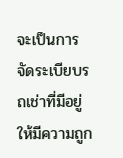จะเป็นการจัดระเบียบรถเช่าที่มีอยู่ให้มีความถูก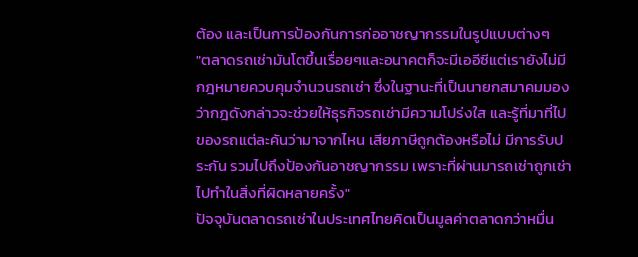ต้อง และเป็นการป้องกันการก่ออาชญากรรมในรูปแบบต่างๆ
"ตลาดรถเช่ามันโตขึ้นเรื่อยๆและอนาคตก็จะมีเออีซีแต่เรายังไม่มีกฎหมายควบคุมจำนวนรถเช่า ซึ่งในฐานะที่เป็นนายกสมาคมมองว่ากฎดังกล่าวจะช่วยให้ธุรกิจรถเช่ามีความโปร่งใส และรู้ที่มาที่ไปของรถแต่ละคันว่ามาจากไหน เสียภาษีถูกต้องหรือไม่ มีการรับประกัน รวมไปถึงป้องกันอาชญากรรม เพราะที่ผ่านมารถเช่าถูกเช่าไปทำในสิ่งที่ผิดหลายครั้ง"
ปัจจุบันตลาดรถเช่าในประเทศไทยคิดเป็นมูลค่าตลาดกว่าหมื่น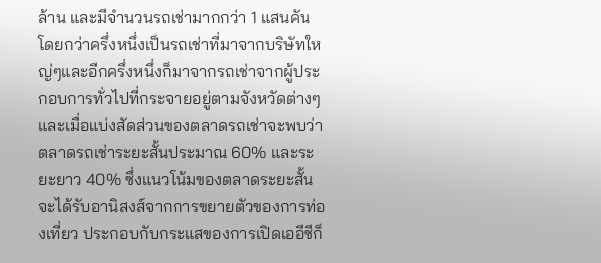ล้าน และมีจำนวนรถเช่ามากกว่า 1 แสนคัน โดยกว่าครึ่งหนึ่งเป็นรถเช่าที่มาจากบริษัทใหญ่ๆและอีกครึ่งหนึ่งก็มาจากรถเช่าจากผู้ประกอบการทั่วไปที่กระจายอยู่ตามจังหวัดต่างๆ และเมื่อแบ่งสัดส่วนของตลาดรถเช่าจะพบว่าตลาดรถเช่าระยะสั้นประมาณ 60% และระยะยาว 40% ซึ่งแนวโน้มของตลาดระยะสั้นจะได้รับอานิสงส์จากการขยายตัวของการท่องเที่ยว ประกอบกับกระแสของการเปิดเออีซีก็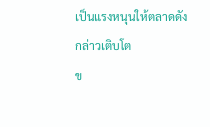เป็นแรงหนุนให้ตลาดดังกล่าวเติบโต
ข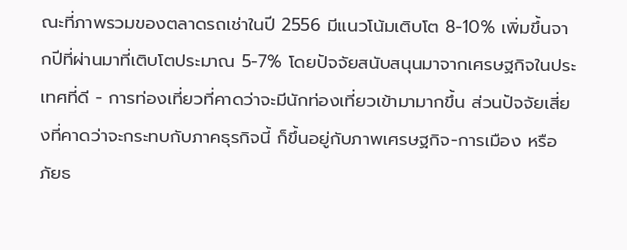ณะที่ภาพรวมของตลาดรถเช่าในปี 2556 มีแนวโน้มเติบโต 8-10% เพิ่มขึ้นจากปีที่ผ่านมาที่เติบโตประมาณ 5-7% โดยปัจจัยสนับสนุนมาจากเศรษฐกิจในประเทศที่ดี - การท่องเที่ยวที่คาดว่าจะมีนักท่องเที่ยวเข้ามามากขึ้น ส่วนปัจจัยเสี่ยงที่คาดว่าจะกระทบกับภาคธุรกิจนี้ ก็ขึ้นอยู่กับภาพเศรษฐกิจ-การเมือง หรือภัยธ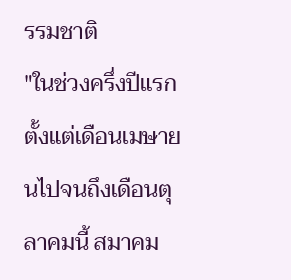รรมชาติ
"ในช่วงครึ่งปีแรกตั้งแต่เดือนเมษายนไปจนถึงเดือนตุลาคมนี้ สมาคม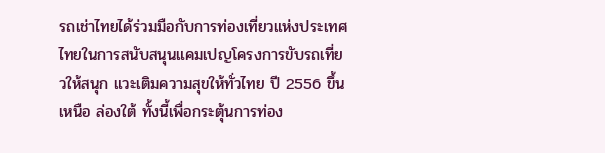รถเช่าไทยได้ร่วมมือกับการท่องเที่ยวแห่งประเทศไทยในการสนับสนุนแคมเปญโครงการขับรถเที่ยวให้สนุก แวะเติมความสุขให้ทั่วไทย ปี 2556 ขึ้นเหนือ ล่องใต้ ทั้งนี้เพื่อกระตุ้นการท่อง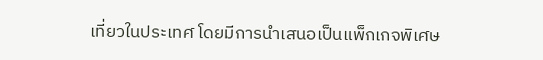เที่ยวในประเทศ โดยมีการนำเสนอเป็นแพ็กเกจพิเศษ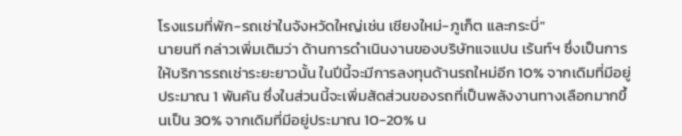โรงแรมที่พัก-รถเช่าในจังหวัดใหญ่เช่น เชียงใหม่-ภูเก็ต และกระบี่"
นายนที กล่าวเพิ่มเติมว่า ด้านการดำเนินงานของบริษัทแจแปน เร้นท์ฯ ซึ่งเป็นการให้บริการรถเช่าระยะยาวนั้น ในปีนี้จะมีการลงทุนด้านรถใหม่อีก 10% จากเดิมที่มีอยู่ประมาณ 1 พันคัน ซึ่งในส่วนนี้จะเพิ่มสัดส่วนของรถที่เป็นพลังงานทางเลือกมากขึ้นเป็น 30% จากเดิมที่มีอยู่ประมาณ 10-20% น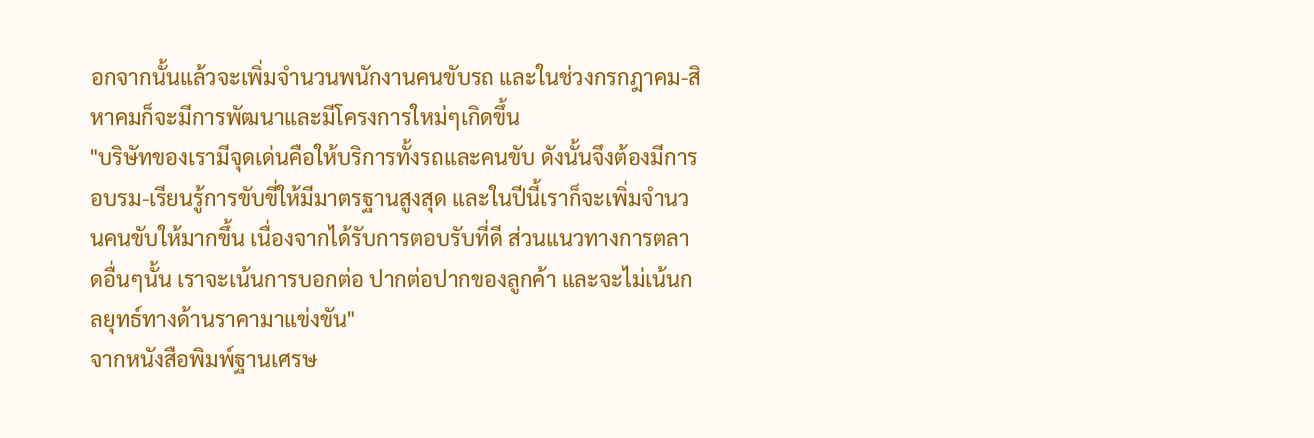อกจากนั้นแล้วจะเพิ่มจำนวนพนักงานคนขับรถ และในช่วงกรกฎาคม-สิหาคมก็จะมีการพัฒนาและมีโครงการใหม่ๆเกิดขึ้น
"บริษัทของเรามีจุดเด่นคือให้บริการทั้งรถและคนขับ ดังนั้นจึงต้องมีการอบรม-เรียนรู้การขับขี่ให้มีมาตรฐานสูงสุด และในปีนี้เราก็จะเพิ่มจำนวนคนขับให้มากขึ้น เนื่องจากได้รับการตอบรับที่ดี ส่วนแนวทางการตลาดอื่นๆนั้น เราจะเน้นการบอกต่อ ปากต่อปากของลูกค้า และจะไม่เน้นกลยุทธ์ทางด้านราคามาแข่งขัน"
จากหนังสือพิมพ์ฐานเศรษ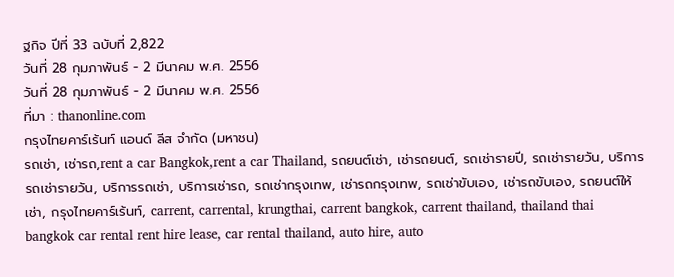ฐกิจ ปีที่ 33 ฉบับที่ 2,822
วันที่ 28 กุมภาพันธ์ - 2 มีนาคม พ.ศ. 2556
วันที่ 28 กุมภาพันธ์ - 2 มีนาคม พ.ศ. 2556
ที่มา : thanonline.com
กรุงไทยคาร์เร้นท์ แอนด์ ลีส จำกัด (มหาชน)
รถเช่า, เช่ารถ,rent a car Bangkok,rent a car Thailand, รถยนต์เช่า, เช่ารถยนต์, รถเช่ารายปี, รถเช่ารายวัน, บริการรถเช่ารายวัน, บริการรถเช่า, บริการเช่ารถ, รถเช่ากรุงเทพ, เช่ารถกรุงเทพ, รถเช่าขับเอง, เช่ารถขับเอง, รถยนต์ให้เช่า, กรุงไทยคาร์เร้นท์, carrent, carrental, krungthai, carrent bangkok, carrent thailand, thailand thai bangkok car rental rent hire lease, car rental thailand, auto hire, auto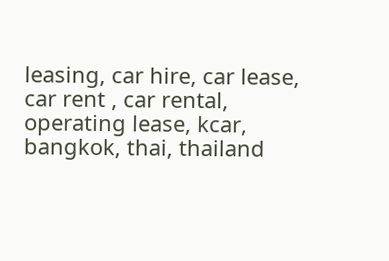leasing, car hire, car lease, car rent , car rental, operating lease, kcar, bangkok, thai, thailand